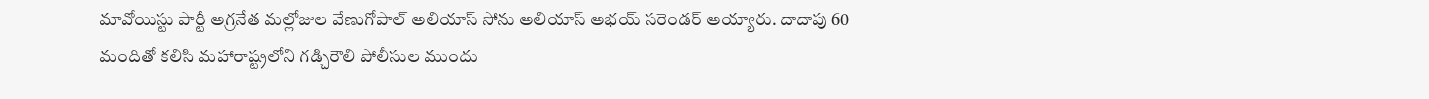మావోయిస్టు పార్టీ అగ్రనేత మల్లోజుల వేణుగోపాల్ అలియాస్ సోను అలియాస్ అభయ్ సరెండర్ అయ్యారు. దాదాపు 60 మందితో కలిసి మహారాష్ట్రలోని గడ్చిరౌలి పోలీసుల ముందు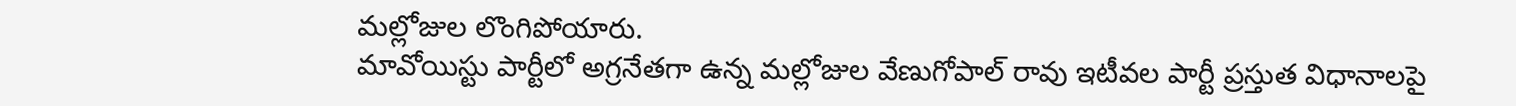మల్లోజుల లొంగిపోయారు.
మావోయిస్టు పార్టీలో అగ్రనేతగా ఉన్న మల్లోజుల వేణుగోపాల్ రావు ఇటీవల పార్టీ ప్రస్తుత విధానాలపై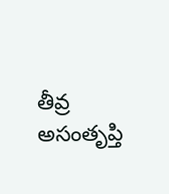తీవ్ర అసంతృప్తి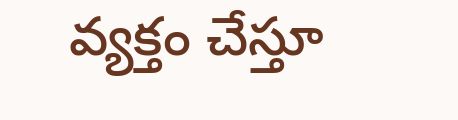వ్యక్తం చేస్తూ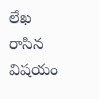లేఖ రాసిన విషయం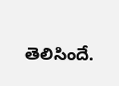తెలిసిందే.